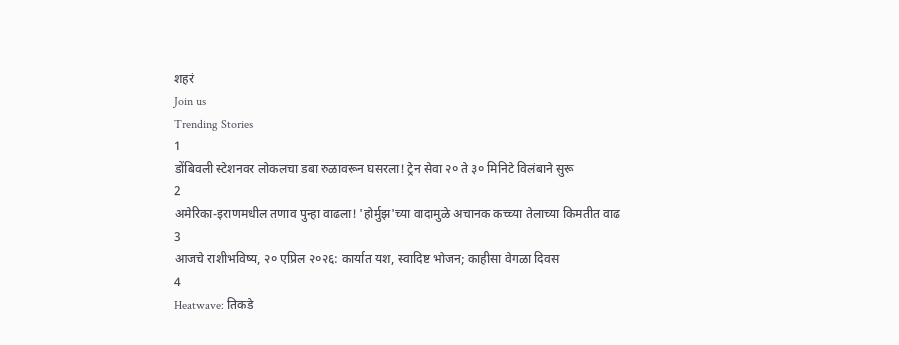शहरं
Join us
Trending Stories
1
डोंबिवली स्टेशनवर लोकलचा डबा रुळावरून घसरला! ट्रेन सेवा २० ते ३० मिनिटे विलंबाने सुरू
2
अमेरिका-इराणमधील तणाव पुन्हा वाढला! 'होर्मुझ'च्या वादामुळे अचानक कच्च्या तेलाच्या किमतीत वाढ
3
आजचे राशीभविष्य, २० एप्रिल २०२६: कार्यात यश, स्वादिष्ट भोजन; काहीसा वेगळा दिवस
4
Heatwave: तिकडे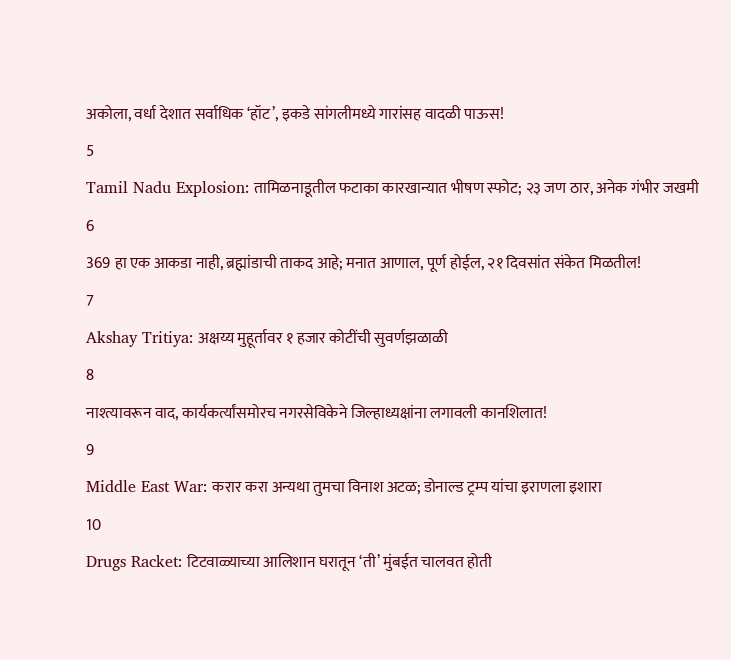अकोला, वर्धा देशात सर्वाधिक ‘हॉट’, इकडे सांगलीमध्ये गारांसह वादळी पाऊस!
5
Tamil Nadu Explosion: तामिळनाडूतील फटाका कारखान्यात भीषण स्फोट; २३ जण ठार, अनेक गंभीर जखमी
6
369 हा एक आकडा नाही, ब्रह्मांडाची ताकद आहे; मनात आणाल, पूर्ण होईल, २१ दिवसांत संकेत मिळतील!
7
Akshay Tritiya: अक्षय्य मुहूर्तावर १ हजार कोटींची सुवर्णझळाळी
8
नाश्त्यावरून वाद, कार्यकर्त्यांसमोरच नगरसेविकेने जिल्हाध्यक्षांना लगावली कानशिलात!
9
Middle East War: करार करा अन्यथा तुमचा विनाश अटळ; डोनाल्ड ट्रम्प यांचा इराणला इशारा
10
Drugs Racket: टिटवाळ्याच्या आलिशान घरातून ‘ती’ मुंबईत चालवत होती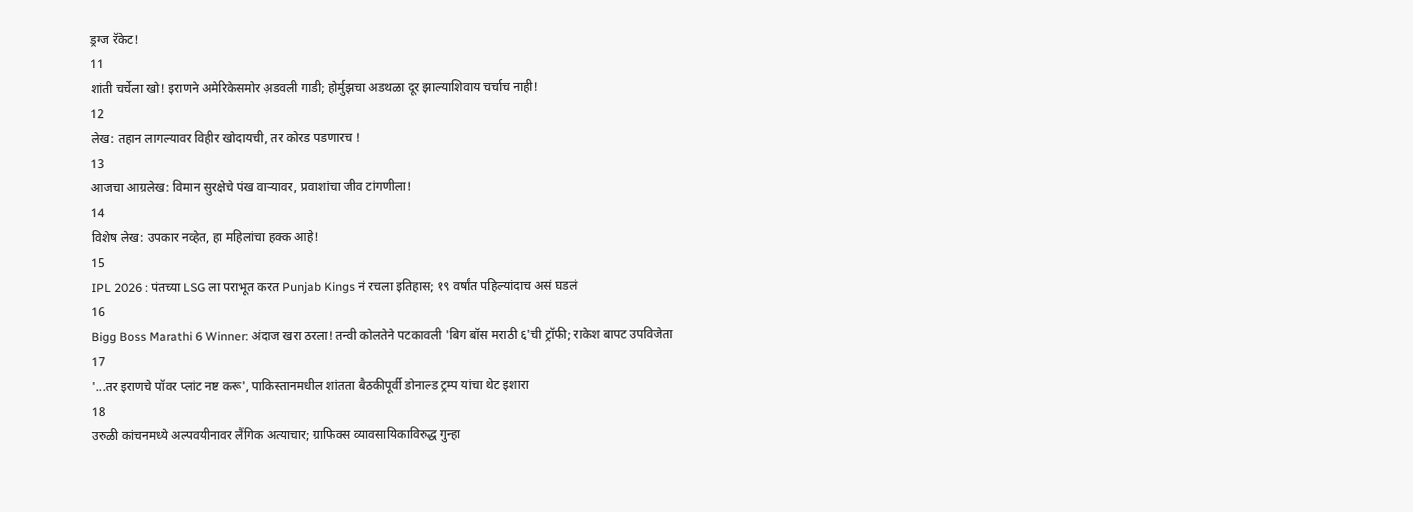ड्रग्ज रॅकेट!
11
शांती चर्चेला खो! इराणने अमेरिकेसमोर अ़डवली गाडी; होर्मुझचा अडथळा दूर झाल्याशिवाय चर्चाच नाही!
12
लेख: तहान लागल्यावर विहीर खोदायची, तर कोरड पडणारच !
13
आजचा आग्रलेख: विमान सुरक्षेचे पंख वाऱ्यावर, प्रवाशांचा जीव टांगणीला!
14
विशेष लेख: उपकार नव्हेत, हा महिलांचा हक्क आहे!
15
IPL 2026 : पंतच्या LSG ला पराभूत करत Punjab Kings नं रचला इतिहास; १९ वर्षांत पहिल्यांदाच असं घडलं
16
Bigg Boss Marathi 6 Winner: अंदाज खरा ठरला! तन्वी कोलतेने पटकावली 'बिग बॉस मराठी ६'ची ट्रॉफी; राकेश बापट उपविजेता
17
'...तर इराणचे पॉवर प्लांट नष्ट करू', पाकिस्तानमधील शांतता बैठकीपूर्वी डोनाल्ड ट्रम्प यांचा थेट इशारा
18
उरुळी कांचनमध्ये अल्पवयीनावर लैंगिक अत्याचार; ग्राफिक्स व्यावसायिकाविरुद्ध गुन्हा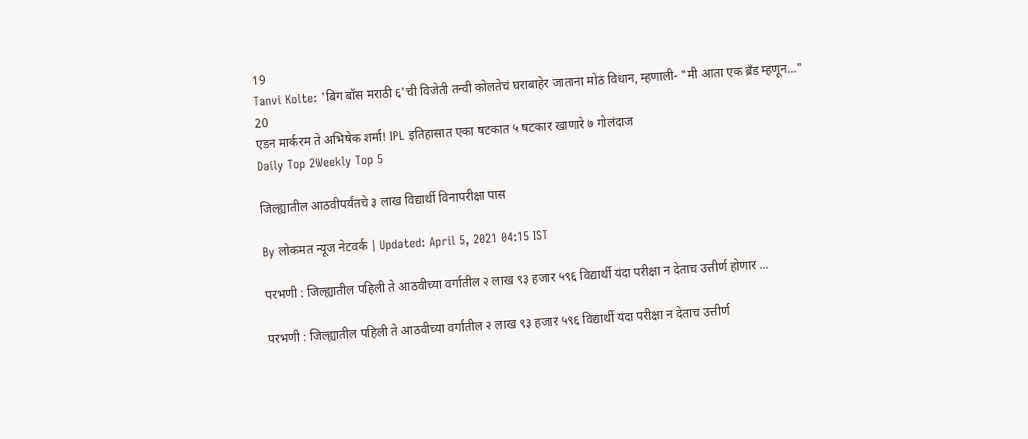19
Tanvi Kolte: 'बिग बॉस मराठी ६'ची विजेती तन्वी कोलतेचं घराबाहेर जाताना मोठं विधान, म्हणाली- "मी आता एक ब्रँड म्हणून..."
20
एडन मार्करम ते अभिषेक शर्मा! IPL इतिहासात एका षटकात ५ षटकार खाणारे ७ गोलंदाज
Daily Top 2Weekly Top 5

जिल्ह्यातील आठवीपर्यंतचे ३ लाख विद्यार्थी विनापरीक्षा पास

By लोकमत न्यूज नेटवर्क | Updated: April 5, 2021 04:15 IST

परभणी : जिल्ह्यातील पहिली ते आठवीच्या वर्गातील २ लाख ९३ हजार ५९६ विद्यार्थी यंदा परीक्षा न देताच उत्तीर्ण होणार ...

परभणी : जिल्ह्यातील पहिली ते आठवीच्या वर्गातील २ लाख ९३ हजार ५९६ विद्यार्थी यंदा परीक्षा न देताच उत्तीर्ण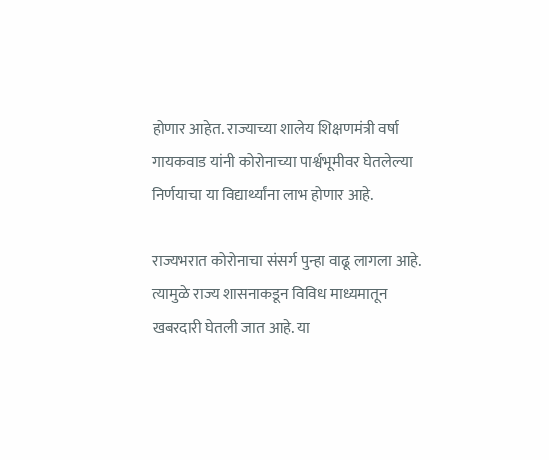होणार आहेत. राज्याच्या शालेय शिक्षणमंत्री वर्षा गायकवाड यांनी कोरोनाच्या पार्श्वभूमीवर घेतलेल्या निर्णयाचा या विद्यार्थ्यांना लाभ होणार आहे.

राज्यभरात कोरोनाचा संसर्ग पुन्हा वाढू लागला आहे. त्यामुळे राज्य शासनाकडून विविध माध्यमातून खबरदारी घेतली जात आहे. या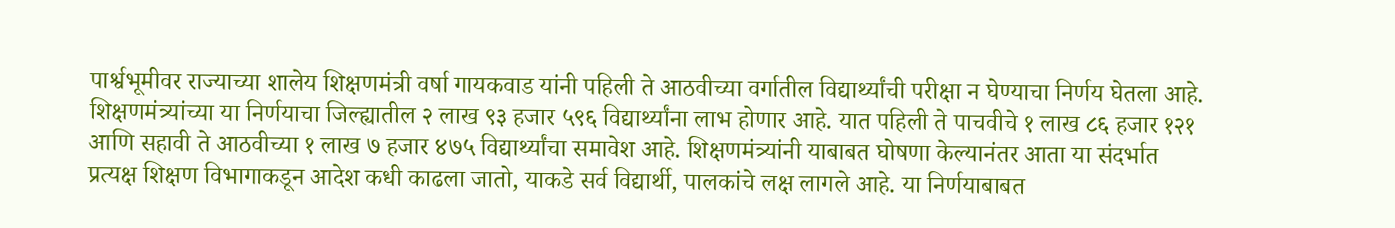पार्श्वभूमीवर राज्याच्या शालेय शिक्षणमंत्री वर्षा गायकवाड यांनी पहिली ते आठवीच्या वर्गातील विद्यार्थ्यांची परीक्षा न घेण्याचा निर्णय घेतला आहे. शिक्षणमंत्र्यांच्या या निर्णयाचा जिल्ह्यातील २ लाख ९३ हजार ५९६ विद्यार्थ्यांना लाभ होणार आहे. यात पहिली ते पाचवीचे १ लाख ८६ हजार १२१ आणि सहावी ते आठवीच्या १ लाख ७ हजार ४७५ विद्यार्थ्यांचा समावेश आहे. शिक्षणमंत्र्यांनी याबाबत घोषणा केल्यानंतर आता या संदर्भात प्रत्यक्ष शिक्षण विभागाकडून आदेश कधी काढला जातो, याकडे सर्व विद्यार्थी, पालकांचे लक्ष लागले आहे. या निर्णयाबाबत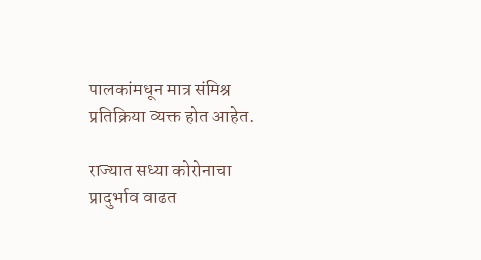पालकांमधून मात्र संमिश्र प्रतिक्रिया व्यक्त होत आहेत.

राज्यात सध्या कोरोनाचा प्रादुर्भाव वाढत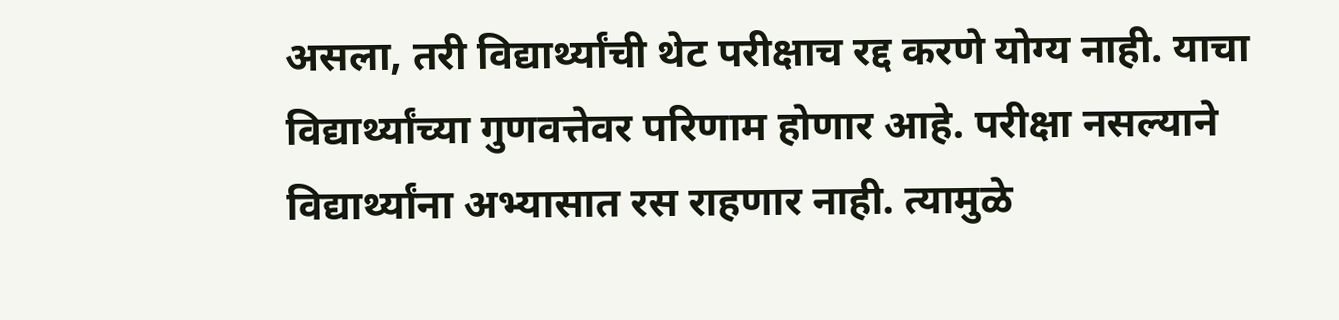असला, तरी विद्यार्थ्यांची थेट परीक्षाच रद्द करणे योग्य नाही. याचा विद्यार्थ्यांच्या गुणवत्तेवर परिणाम होणार आहे. परीक्षा नसल्याने विद्यार्थ्यांना अभ्यासात रस राहणार नाही. त्यामुळे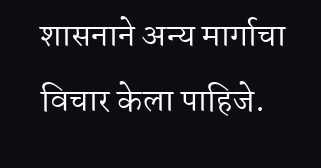शासनाने अन्य मार्गाचा विचार केला पाहिजे.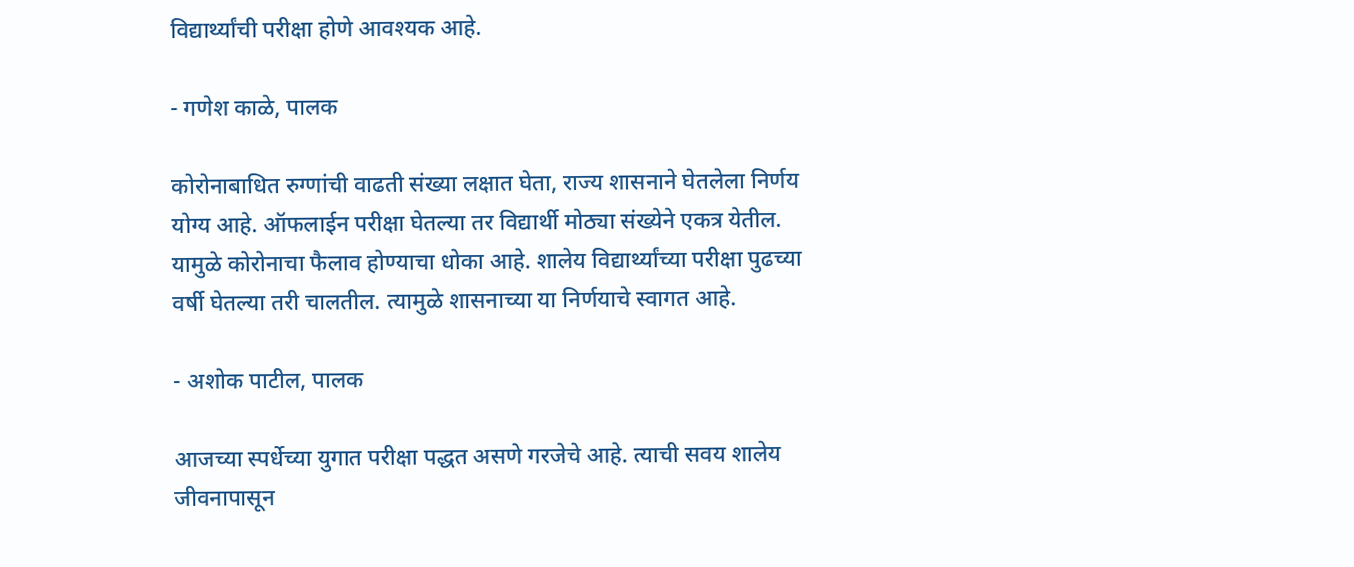विद्यार्थ्यांची परीक्षा होणे आवश्यक आहे.

- गणेश काळे, पालक

कोरोनाबाधित रुग्णांची वाढती संख्या लक्षात घेता, राज्य शासनाने घेतलेला निर्णय योग्य आहे. ऑफलाईन परीक्षा घेतल्या तर विद्यार्थी मोठ्या संख्येने एकत्र येतील. यामुळे कोरोनाचा फैलाव होण्याचा धोका आहे. शालेय विद्यार्थ्यांच्या परीक्षा पुढच्या वर्षी घेतल्या तरी चालतील. त्यामुळे शासनाच्या या निर्णयाचे स्वागत आहे.

- अशोक पाटील, पालक

आजच्या स्पर्धेच्या युगात परीक्षा पद्धत असणे गरजेचे आहे. त्याची सवय शालेय जीवनापासून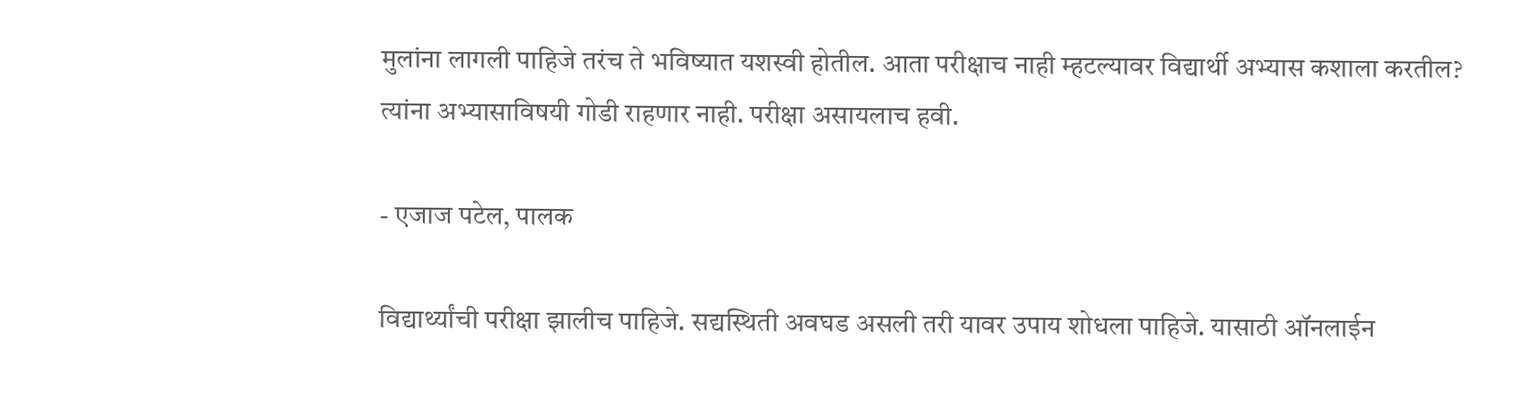मुलांना लागली पाहिजे तरंच ते भविष्यात यशस्वी होतील. आता परीक्षाच नाही म्हटल्यावर विद्यार्थी अभ्यास कशाला करतील? त्यांना अभ्यासाविषयी गोडी राहणार नाही. परीक्षा असायलाच हवी.

- एजाज पटेल, पालक

विद्यार्थ्यांची परीक्षा झालीच पाहिजे. सद्यस्थिती अवघड असली तरी यावर उपाय शोधला पाहिजे. यासाठी ऑनलाईन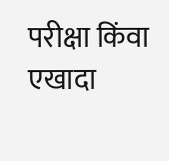परीक्षा किंवा एखादा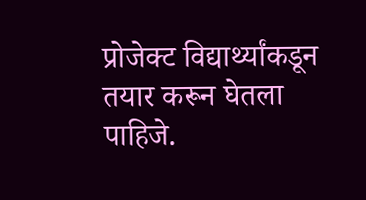प्रोजेक्ट विद्यार्थ्यांकडून तयार करून घेतला पाहिजे.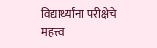विद्यार्थ्यांना परीक्षेचे महत्त्व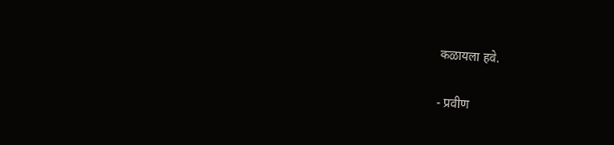कळायला हवे.

- प्रवीण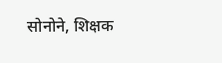सोनोने, शिक्षक